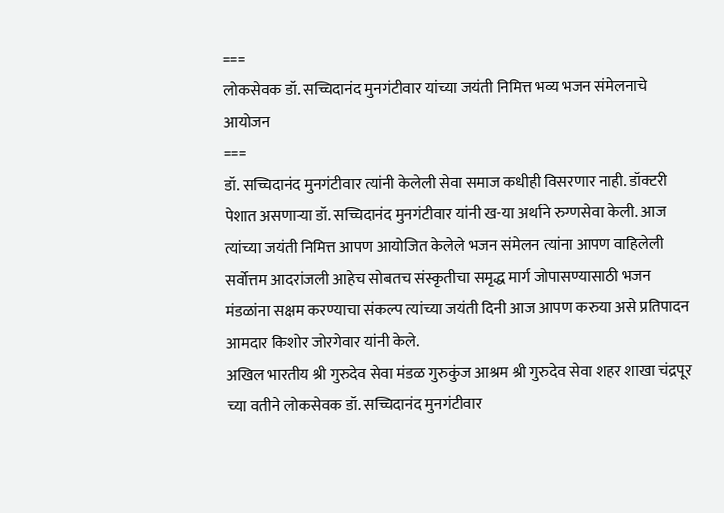===
लोकसेवक डॉ. सच्चिदानंद मुनगंटीवार यांच्या जयंती निमित्त भव्य भजन संमेलनाचे आयोजन
===
डॉ. सच्चिदानंद मुनगंटीवार त्यांनी केलेली सेवा समाज कधीही विसरणार नाही. डॉक्टरी पेशात असणाऱ्या डॉ. सच्चिदानंद मुनगंटीवार यांनी ख-या अर्थाने रुग्णसेवा केली. आज त्यांच्या जयंती निमित्त आपण आयोजित केलेले भजन संमेलन त्यांना आपण वाहिलेली सर्वोत्तम आदरांजली आहेच सोबतच संस्कृतीचा समृद्ध मार्ग जोपासण्यासाठी भजन मंडळांना सक्षम करण्याचा संकल्प त्यांच्या जयंती दिनी आज आपण करुया असे प्रतिपादन आमदार किशोर जोरगेवार यांनी केले.
अखिल भारतीय श्री गुरुदेव सेवा मंडळ गुरुकुंज आश्रम श्री गुरुदेव सेवा शहर शाखा चंद्रपूर च्या वतीने लोकसेवक डॉ. सच्चिदानंद मुनगंटीवार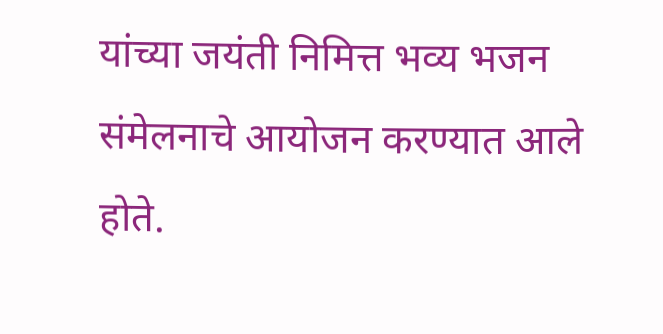यांच्या जयंती निमित्त भव्य भजन संमेलनाचे आयोजन करण्यात आले होते.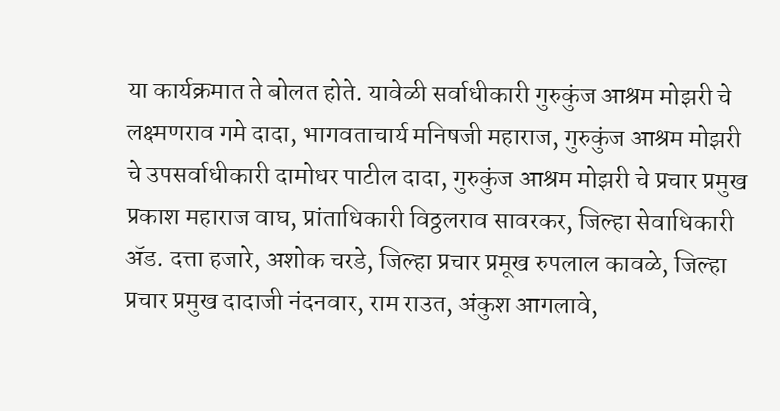या कार्यक्रमात ते बोलत होते. यावेळी सर्वाधीकारी गुरुकुंज आश्रम मोझरी चे लक्ष्मणराव गमे दादा, भागवताचार्य मनिषजी महाराज, गुरुकुंज आश्रम मोझरी चे उपसर्वाधीकारी दामोधर पाटील दादा, गुरुकुंज आश्रम मोझरी चे प्रचार प्रमुख प्रकाश महाराज वाघ, प्रांताधिकारी विठ्ठलराव सावरकर, जिल्हा सेवाधिकारी ॲड. दत्ता हजारे, अशोक चरडे, जिल्हा प्रचार प्रमूख रुपलाल कावळे, जिल्हा प्रचार प्रमुख दादाजी नंदनवार, राम राउत, अंकुश आगलावे,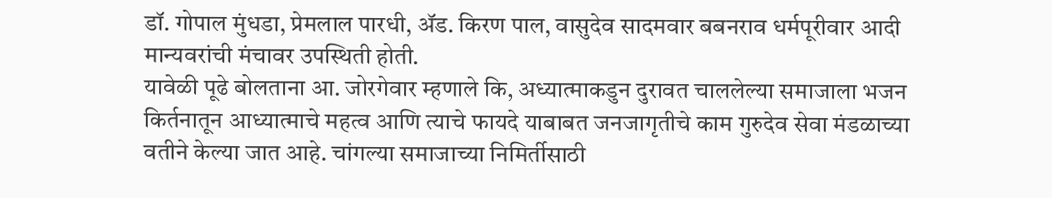डॉ. गोपाल मुंधडा, प्रेमलाल पारधी, ॲड. किरण पाल, वासुदेव सादमवार बबनराव धर्मपूरीवार आदी मान्यवरांची मंचावर उपस्थिती होती.
यावेळी पूढे बोलताना आ. जोरगेवार म्हणाले कि, अध्यात्माकडुन दुरावत चाललेल्या समाजाला भजन किर्तनातून आध्यात्माचे महत्व आणि त्याचे फायदे याबाबत जनजागृतीचे काम गुरुदेव सेवा मंडळाच्या वतीने केल्या जात आहे. चांगल्या समाजाच्या निमिर्तीसाठी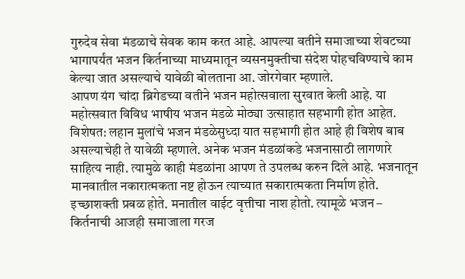गुरुदेव सेवा मंडळाचे सेवक काम करत आहे. आपल्या वतीने समाजाच्या शेवटच्या भागापर्यंत भजन किर्तनाच्या माध्यमातून व्यसनमुक्तीचा संदेश पोहचविण्याचे काम केल्या जात असल्याचे यावेळी बोलताना आ. जोरगेवार म्हणाले.
आपण यंग चांदा ब्रिगेडच्या वतीने भजन महोत्सवाला सुरवात केली आहे. या महोत्सवात विविध भाषीय भजन मंडळे मोठ्या उत्साहात सहभागी होत आहेत. विशेषत: लहान मुलांचे भजन मंडळेसुध्दा यात सहभागी होत आहे ही विशेष बाब असल्याचेही ते यावेळी म्हणाले. अनेक भजन मंडळांकडे भजनासाठी लागणारे साहित्य नाही. त्यामुळे काही मंडळांना आपण ते उपलब्ध करुन दिले आहे. भजनातून मानवातील नकारात्मकता नष्ट होऊन त्याच्यात सकारात्मकता निर्माण होते. इच्छाशक्ती प्रबळ होते. मनातील वाईट वृत्तीचा नाश होतो. त्यामूळे भजन – किर्तनाची आजही समाजाला गरज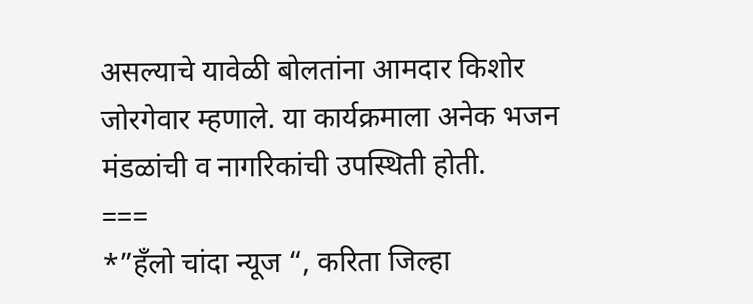असल्याचे यावेळी बोलतांना आमदार किशोर जोरगेवार म्हणाले. या कार्यक्रमाला अनेक भजन मंडळांची व नागरिकांची उपस्थिती होती.
===
*”हँलो चांदा न्यूज “, करिता जिल्हा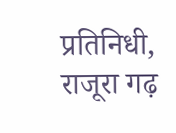प्रतिनिधी, राजूरा गढ़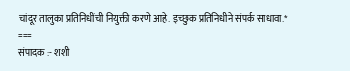चांदूर तालुका प्रतिनिधींची नियुक्ती करणे आहे. इच्छुक प्रतिनिधीने संपर्क साधावा.*
===
संपादक :- शशी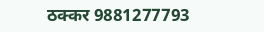ठक्कर 9881277793